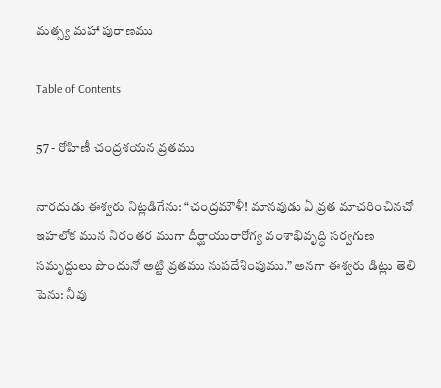మత్స్య మహా పురాణము

Table of Contents

57 - రోహిణీ చంద్రశయన వ్రతము

నారదుడు ఈశ్వరు నిట్లడిగేను: “చంద్రమౌళీ! మానవుడు ఏ వ్రత మాచరించినచో ఇహలోక మున నిరంతర ముగా దీర్ఘాయురారోగ్య వంశాభివృద్ధి సర్వగుణ సమృద్దులు పొందునో అట్టి వ్రతము నుపదేశింపుము.” అనగా ఈశ్వరు డిట్లు తెలి పెను: నీవు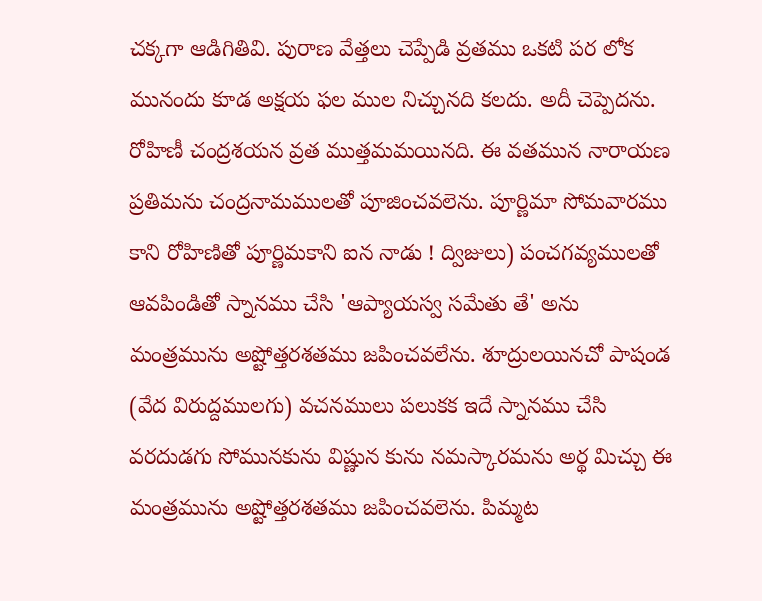చక్కగా ఆడిగితివి. పురాణ వేత్తలు చెప్పేడి వ్రతము ఒకటి పర లోక మునందు కూడ అక్షయ ఫల ముల నిచ్చునది కలదు. అదీ చెప్పెదను. రోహిణీ చంద్రశయన వ్రత ముత్తమమయినది. ఈ వతమున నారాయణ ప్రతిమను చంద్రనామములతో పూజించవలెను. పూర్ణిమా సోమవారము కాని రోహిణితో పూర్ణిమకాని ఐన నాడు ! ద్విజులు) పంచగవ్యములతో ఆవపిండితో స్నానము చేసి 'ఆప్యాయస్వ సమేతు తే' అను మంత్రమును అష్టోత్తరశతము జపించవలేను. శూద్రులయినచో పాషండ (వేద విరుద్దములగు) వచనములు పలుకక ఇదే స్నానము చేసి వరదుడగు సోమునకును విష్ణున కును నమస్కారమను అర్థ మిచ్చు ఈ మంత్రమును అష్టోత్తరశతము జపించవలెను. పిమ్మట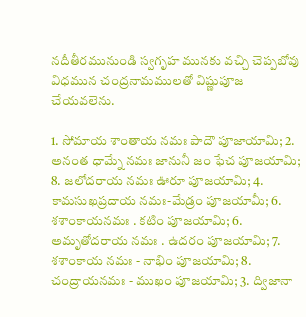నదీతీరమునుండి స్వగృహ మునకు వచ్చి చెప్పబోవు విధమున చంద్రనామములతో విష్ణుపూజ చేయవలెను.

1. సోమాయ శాంతాయ నమః పాదౌ పూజాయామి; 2. అనంత ధామ్నే నమః జానునీ జం ఫేచ పూజయామి; 8. జలోదరాయ నమః ఊరూ పూజయామి; 4. కామసుఖప్రదాయ నమః-మేడ్రం పూజయామీ; 6. శశాంకాయనమః . కటిం పూజయామి; 6. అమృతోదరాయ నమః . ఉదరం పూజయామి; 7. శశాంకాయ నమః - నాభిం పూజయామి; 8. చంద్రాయనమః - ముఖం పూజయామి; 3. ద్విజానా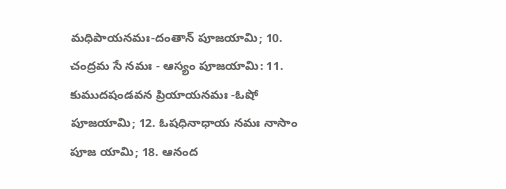మధిపాయనమః-దంతాన్ పూజయామి; 10. చంద్రమ సే నమః - ఆస్యం పూజయామి: 11. కుముదషండవన ప్రియాయనమః -ఓషో పూజయామి; 12. ఓషధినాధాయ నమః నాసాం పూజ యామి; 18. ఆనంద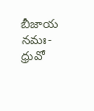బీజాయ నమః-ధ్రువో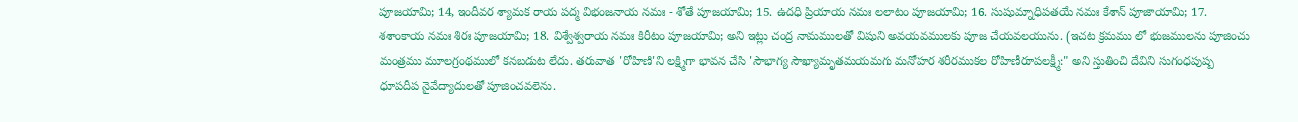పూజయామి; 14, ఇందీవర శ్యామక రాయ పద్మ విభంజనాయ నమః - శోతే పూజయామి; 15. ఉదధి ప్రియాయ నమః లలాటం పూజయామి; 16. సుషుమ్నాధిపతయే నమః కేశాన్ పూజాయామి; 17. శశాంకాయ నమః శిరః పూజయామి; 18. విశ్వేశ్వరాయ నమః కిరీటం పూజయామి; అని ఇట్లు చంద్ర నామములతో విషుని అవయవములకు పూజ చేయవలయును. (ఇచట క్రమము లో భుజములను పూజించు మంత్రము మూలగ్రంథములో కనబడుట లేదు. తరువాత 'రోహిణి'ని లక్ష్మిగా భావన చేసి 'సౌభాగ్య సౌఖ్యామృతమయమగు మనోహర శరీరముకల రోహిణీరూపలక్ష్మీ:" అని స్తుతించి దేవిని సుగంధపుష్ప ధూపదీప నైవేద్యాదులతో పూజించవలెను.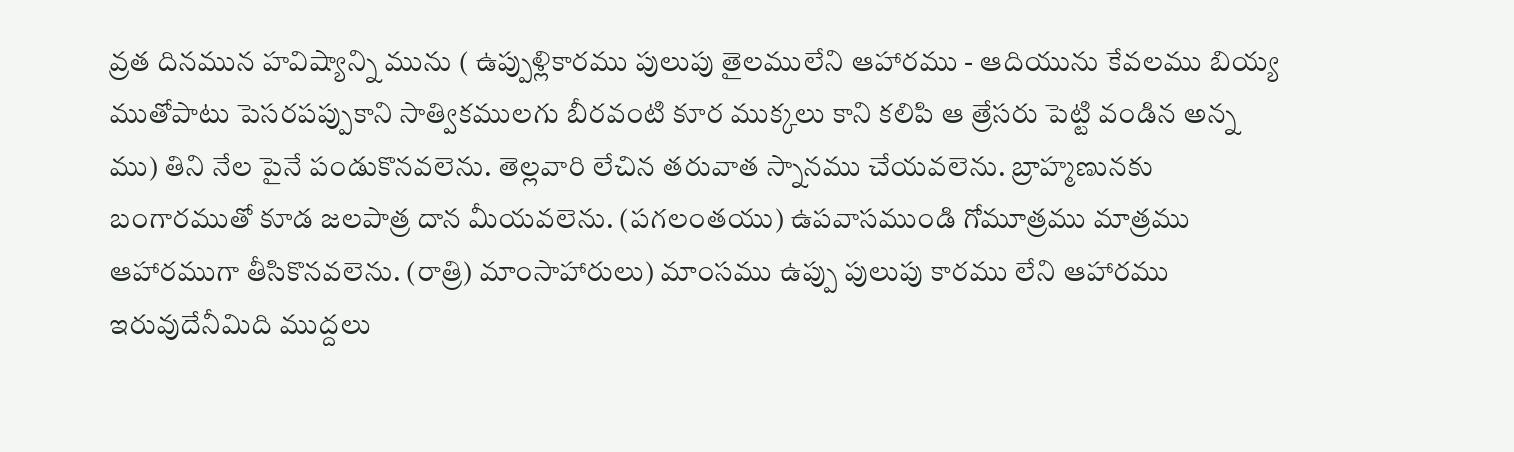వ్రత దినమున హవిష్యాన్ని మును ( ఉప్పుళ్లికారము పులుపు తైలములేని ఆహారము - ఆదియును కేవలము బియ్య ముతోపాటు పెసరపప్పుకాని సాత్వికములగు బీరవంటి కూర ముక్కలు కాని కలిపి ఆ త్రేసరు పెట్టి వండిన అన్న ము) తిని నేల పైనే పండుకొనవలెను. తెల్లవారి లేచిన తరువాత స్నానము చేయవలెను. బ్రాహ్మణునకు బంగారముతో కూడ జలపాత్ర దాన మీయవలెను. (పగలంతయు) ఉపవాసముండి గోమూత్రము మాత్రము ఆహారముగా తీసికొనవలెను. (రాత్రి) మాంసాహారులు) మాంసము ఉప్పు పులుపు కారము లేని ఆహారము ఇరువుదేనీమిది ముద్దలు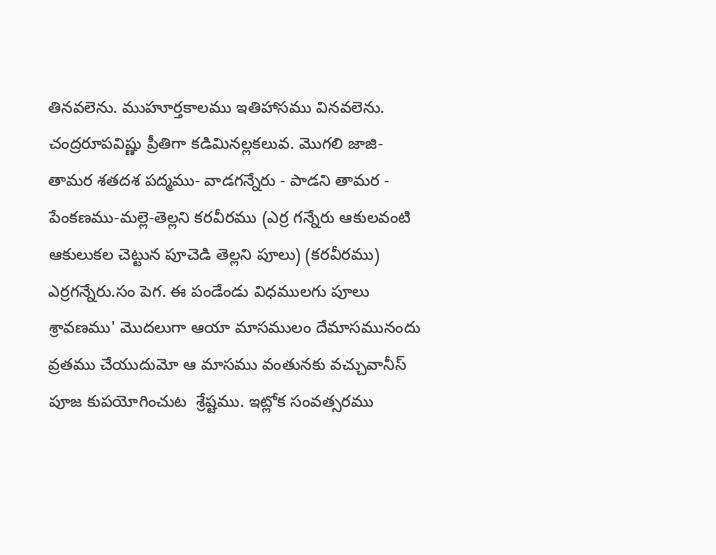తినవలెను. ముహూర్తకాలము ఇతిహాసము వినవలెను. చంద్రరూపవిష్ణు ప్రీతిగా కడిమినల్లకలువ. మొగలి జాజి-తామర శతదశ పద్మము- వాడగన్నేరు - పాడని తామర - పేంకణము-మల్లె-తెల్లని కరవీరము (ఎర్ర గన్నేరు ఆకులవంటి ఆకులుకల చెట్టున పూచెడి తెల్లని పూలు) (కరవీరము) ఎర్రగన్నేరు.సం పెగ. ఈ పండేండు విధములగు పూలు శ్రావణము' మొదలుగా ఆయా మాసములం దేమాసమునందు వ్రతము చేయుదుమో ఆ మాసము వంతునకు వచ్చువానీస్ పూజ కుపయోగించుట  శ్రేష్టము. ఇట్లోక సంవత్సరము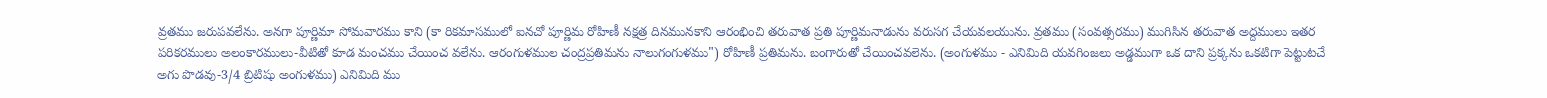వ్రతము జరుపవలేను. అనగా పూర్ణిమా సోమవారము కాని (కా రికమాసములో ఐనచో పూర్ణిమ రోహిణీ నక్షత్ర దినమునకాని ఆరంభించి తరువాత ప్రతి పూర్ణిమనాడును వరుసగ చేయవలయును. వ్రతము (సంవత్సరము) ముగిసిన తరువాత అద్దములు ఇతర పరికరములు అలంకారములు-వీటితో కూడ మంచము చేయించ వలేను. ఆరంగుళముల చంద్రప్రతిమను నాలుగంగుళము") రోహిణీ ప్రతిమను. బంగారుతో చేయించవలెను. (అంగుళము - ఎనిమిది యవగింజలు అడ్డముగా ఒక దాని ప్రక్కను ఒకటిగా పెట్టుటచే అగు పొడవు-3/4 బ్రిటిషు అంగుళము) ఎనిమిది ము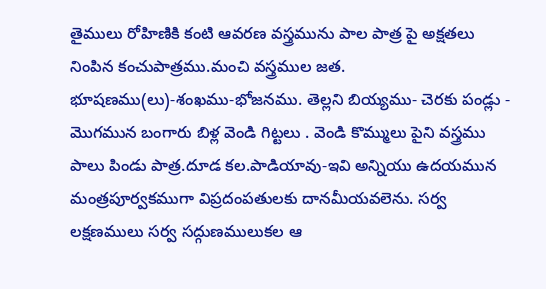తైములు రోహిణికి కంటి ఆవరణ వస్త్రమును పాల పాత్ర పై అక్షతలు నింపిన కంచుపాత్రము.మంచి వస్త్రముల జత. భూషణము(లు)-శంఖము-భోజనము. తెల్లని బియ్యము- చెరకు పండ్లు - మొగమున బంగారు బిళ్ల వెండి గిట్టలు . వెండి కొమ్ములు పైని వస్త్రము పాలు పిండు పాత్ర.దూడ కల.పాడియావు-ఇవి అన్నియు ఉదయమున మంత్రపూర్వకముగా విప్రదంపతులకు దానమీయవలెను. సర్వ లక్షణములు సర్వ సద్గుణములుకల ఆ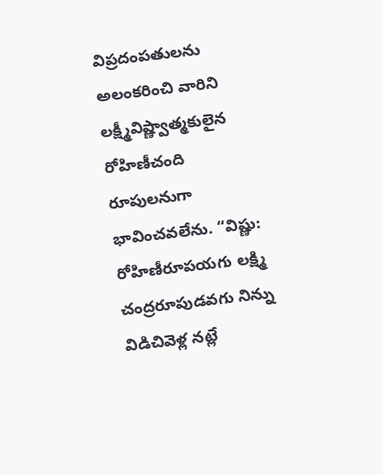విప్రదంపతులను అలంకరించి వారిని లక్ష్మీవిష్ణ్వాత్మకులైన రోహిణీచంది రూపులనుగా భావించవలేను. “విష్ణు: రోహిణీరూపయగు లక్ష్మి చంద్రరూపుడవగు నిన్ను విడిచివెళ్ల నట్లే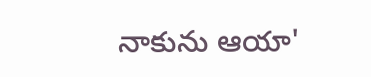నాకును ఆయా'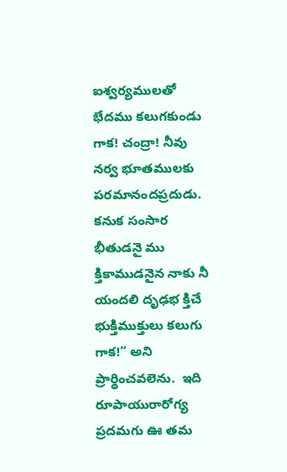ఐశ్వర్యములతో భేదము కలుగకుండు గాక! చంద్రా! నీవు నర్వ భూతములకు పరమానందప్రదుడు. కనుక సంసార భీతుడనై ము క్తికాముడనైన నాకు నీ యందలి దృఢభ క్తిచే భుక్తిముక్తులు కలుగు గాక!” అని ప్రార్థించవలెను.  ఇది రూపాయురారోగ్య ప్రదమగు ఊ తమ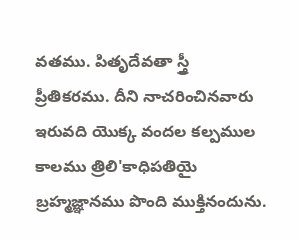వతము. పితృదేవతా స్త్రీ ప్రీతికరము. దీని నాచరించినవారు ఇరువది యొక్క వందల కల్పముల కాలము త్రిలి'కాధిపతియై బ్రహ్మజ్ఞానము పొంది ముక్తినందును.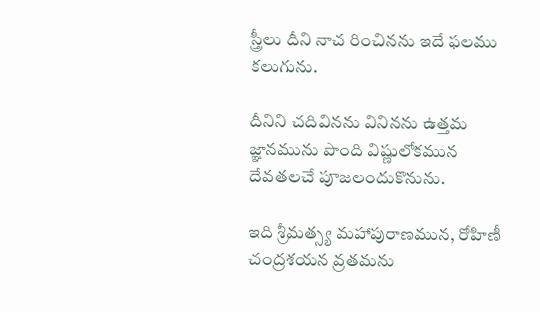స్త్రీలు దీని నాచ రించినను ఇదే ఫలము కలుగును.

దీనిని చదివినను వినినను ఉత్తమ జ్ఞానమును పొంది విష్ణులోకమున దేవతలచే పూజలందుకొనును.

ఇది శ్రీమత్స్య మహాపురాణమున, రోహిణీ చంద్రశయన వ్రతమను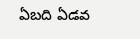ఏబది ఏడవ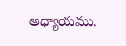అధ్యాయము.